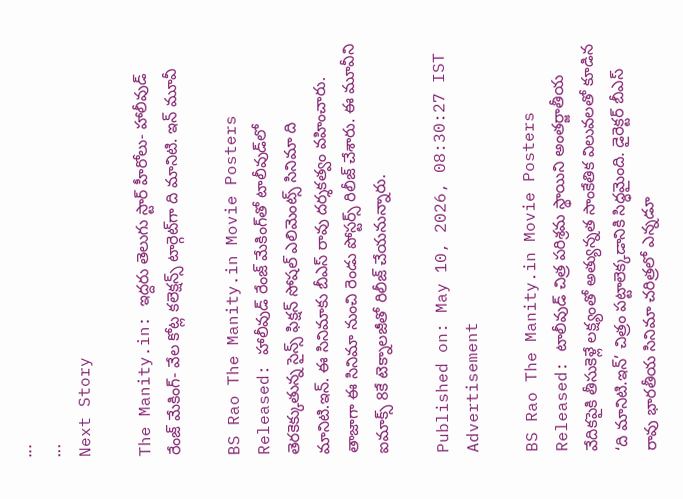...
...
Next Story

The Manity.in: ఇద్దరు తెలుగు స్టార్ హీరోలు- హాలీవుడ్ రేంజ్ మేకింగ్- వేల కోట్ల కలెక్షన్స్ టార్గెట్‌గా ది మానిటి. ఇన్ మూవీ

BS Rao The Manity.in Movie Posters Released: హాలీవుడ్ రేంజ్ మేకింగ్‌తో టాలీవుడ్‌లో తెరకెక్కుతున్న సైన్స్ ఫిక్షన్ సోషల్ ఎలిమెంట్స్ సినిమా ది మానిటి.ఇన్. ఈ సినిమాకు బీఎస్ రావు దర్శకత్వం వహించారు. తాజాగా ఈ సినిమా నుంచి రెండు పోస్టర్స్ రిలీజ్ చేశారు. ఈ మూవీని ఐమాక్స్ 8కే టెక్నాలజీతో రిలీజ్ చేయనున్నారు.

Published on: May 10, 2026, 08:30:27 IST
Advertisement

BS Rao The Manity.in Movie Posters Released: టాలీవుడ్ చిత్ర పరిశ్రమ స్థాయిని అంతర్జాతీయ వేదికపైకి తీసుకెళ్లే లక్ష్యంతో అత్యున్నత సాంకేతిక విలువలతో కూడిన ‘ది మానిటి.ఇన్’ చిత్రం పట్టాలెక్కడానికి సిద్ధమైంది. డైరెక్టర్ బీఎస్ రావు భారతీయ సినిమా చరిత్రలో ఎన్నడూ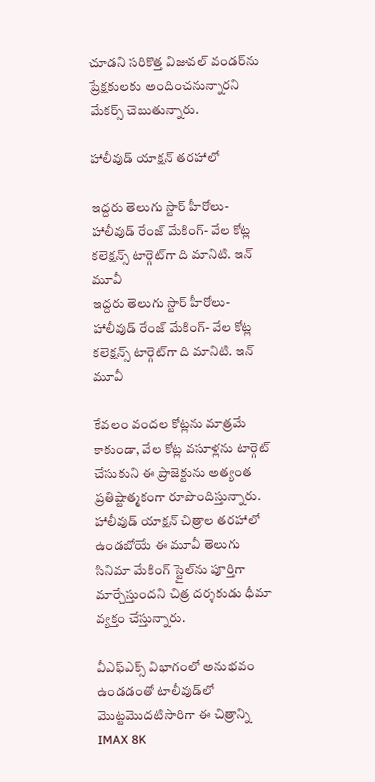చూడని సరికొత్త విజువల్ వండర్‌ను ప్రేక్షకులకు అందించనున్నారని మేకర్స్ చెబుతున్నారు.

హాలీవుడ్ యాక్షన్ తరహాలో

ఇద్దరు తెలుగు స్టార్ హీరోలు- హాలీవుడ్ రేంజ్ మేకింగ్- వేల కోట్ల కలెక్షన్స్ టార్గెట్‌గా ది మానిటి. ఇన్ మూవీ
ఇద్దరు తెలుగు స్టార్ హీరోలు- హాలీవుడ్ రేంజ్ మేకింగ్- వేల కోట్ల కలెక్షన్స్ టార్గెట్‌గా ది మానిటి. ఇన్ మూవీ

కేవలం వందల కోట్లను మాత్రమే కాకుండా, వేల కోట్ల వసూళ్లను టార్గెట్ చేసుకుని ఈ ప్రాజెక్టును అత్యంత ప్రతిష్టాత్మకంగా రూపొందిస్తున్నారు. హాలీవుడ్ యాక్షన్ చిత్రాల తరహాలో ఉండబోయే ఈ మూవీ తెలుగు సినిమా మేకింగ్ స్టైల్‌ను పూర్తిగా మార్చేస్తుందని చిత్ర దర్శకుడు ధీమా వ్యక్తం చేస్తున్నారు.

వీఎఫ్ఎక్స్ విభాగంలో అనుభవం ఉండడంతో టాలీవుడ్‌లో మొట్టమొదటిసారిగా ఈ చిత్రాన్ని IMAX 8K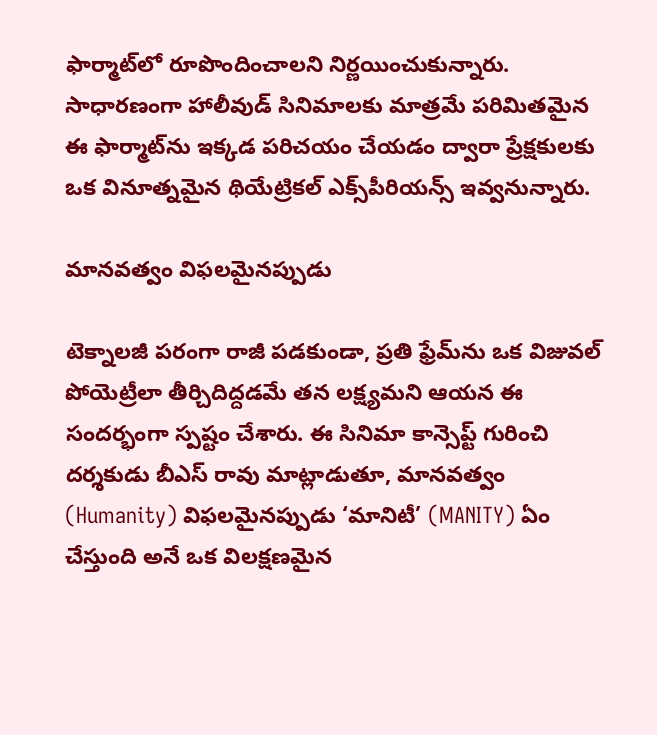ఫార్మాట్‌లో రూపొందించాలని నిర్ణయించుకున్నారు. సాధారణంగా హాలీవుడ్ సినిమాలకు మాత్రమే పరిమితమైన ఈ ఫార్మాట్‌ను ఇక్కడ పరిచయం చేయడం ద్వారా ప్రేక్షకులకు ఒక వినూత్నమైన థియేట్రికల్ ఎక్స్‌పీరియన్స్ ఇవ్వనున్నారు.

మానవత్వం విఫలమైనప్పుడు

టెక్నాలజీ పరంగా రాజీ పడకుండా, ప్రతి ఫ్రేమ్‌ను ఒక విజువల్ పోయెట్రీలా తీర్చిదిద్దడమే తన లక్ష్యమని ఆయన ఈ సందర్భంగా స్పష్టం చేశారు. ఈ సినిమా కాన్సెప్ట్ గురించి దర్శకుడు బీఎస్ రావు మాట్లాడుతూ, మానవత్వం (Humanity) విఫలమైనప్పుడు ‘మానిటీ’ (MANITY) ఏం చేస్తుంది అనే ఒక విలక్షణమైన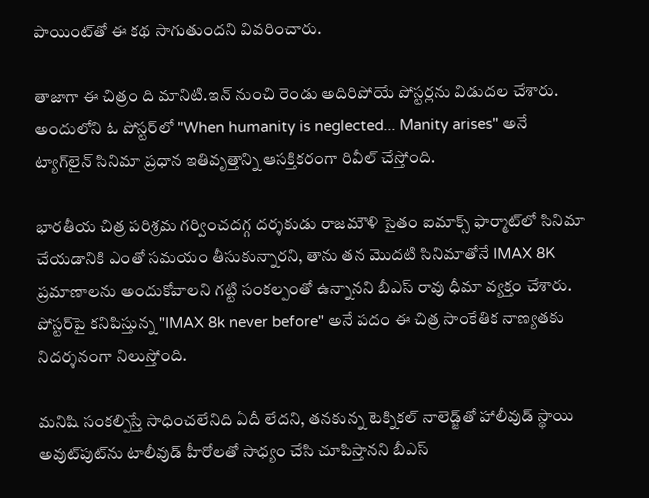పాయింట్‌తో ఈ కథ సాగుతుందని వివరించారు.

తాజాగా ఈ చిత్రం ది మానిటి.ఇన్ నుంచి రెండు అదిరిపోయే పోస్టర్లను విడుదల చేశారు. అందులోని ఓ పోస్టర్‌లో "When humanity is neglected... Manity arises" అనే ట్యాగ్‌లైన్ సినిమా ప్రధాన ఇతివృత్తాన్ని ఆసక్తికరంగా రివీల్ చేస్తోంది.

భారతీయ చిత్ర పరిశ్రమ గర్వించదగ్గ దర్శకుడు రాజమౌళి సైతం ఐమాక్స్ ఫార్మాట్‌లో సినిమా చేయడానికి ఎంతో సమయం తీసుకున్నారని, తాను తన మొదటి సినిమాతోనే IMAX 8K ప్రమాణాలను అందుకోవాలని గట్టి సంకల్పంతో ఉన్నానని బీఎస్ రావు ధీమా వ్యక్తం చేశారు. పోస్టర్‌పై కనిపిస్తున్న "IMAX 8k never before" అనే పదం ఈ చిత్ర సాంకేతిక నాణ్యతకు నిదర్శనంగా నిలుస్తోంది.

మనిషి సంకల్పిస్తే సాధించలేనిది ఏదీ లేదని, తనకున్న టెక్నికల్ నాలెడ్జ్‌తో హాలీవుడ్ స్థాయి అవుట్‌పుట్‌ను టాలీవుడ్ హీరోలతో సాధ్యం చేసి చూపిస్తానని బీఎస్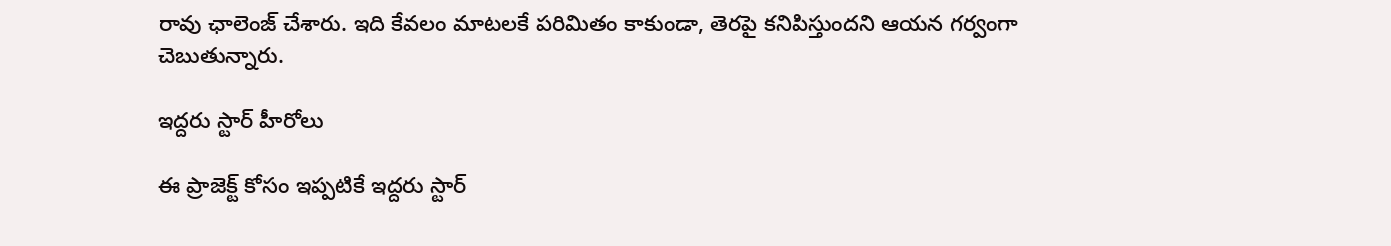రావు ఛాలెంజ్ చేశారు. ఇది కేవలం మాటలకే పరిమితం కాకుండా, తెరపై కనిపిస్తుందని ఆయన గర్వంగా చెబుతున్నారు.

ఇద్దరు స్టార్ హీరోలు

ఈ ప్రాజెక్ట్ కోసం ఇప్పటికే ఇద్దరు స్టార్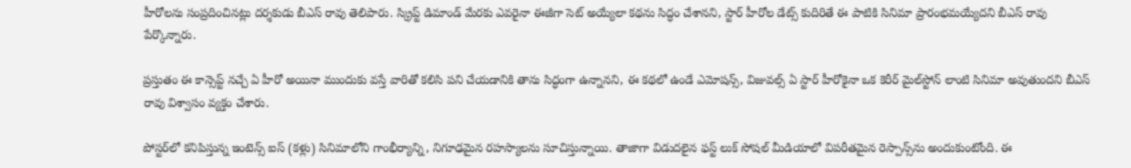హీరోలను సంప్రదించినట్లు దర్శకుడు బీఎస్ రావు తెలిపారు. స్క్రిప్ట్ డిమాండ్ మేరకు ఎవరైనా ఈజీగా సెట్ అయ్యేలా కథను సిద్ధం చేశానని, స్టార్ హీరోల డేట్స్ కుదిరితే ఈ పాటికి సినిమా ప్రారంభమయ్యేదని బీఎస్ రావు పేర్కొన్నారు.

ప్రస్తుతం ఈ కాన్సెప్ట్ నచ్చే ఏ హీరో అయినా ముందుకు వస్తే వారితో కలిసి పని చేయడానికి తాను సిద్ధంగా ఉన్నానని, ఈ కథలో ఉండే ఎమోషన్స్, విజువల్స్ ఏ స్టార్ హీరోకైనా ఒక కెరీర్ మైల్‌స్టోన్ లాంటి సినిమా అవుతుందని బీఎస్ రావు విశ్వాసం వ్యక్తం చేశారు.

పోస్టర్‌లో కనిపిస్తున్న ఇంటెన్స్ ఐస్ (కళ్లు) సినిమాలోని గాంభీర్యాన్ని, నిగూఢమైన రహస్యాలను సూచిస్తున్నాయి. తాజాగా విడుదలైన ఫస్ట్ లుక్ సోషల్ మీడియాలో విపరీతమైన రెస్పాన్స్‌ను అందుకుంటోంది. ఈ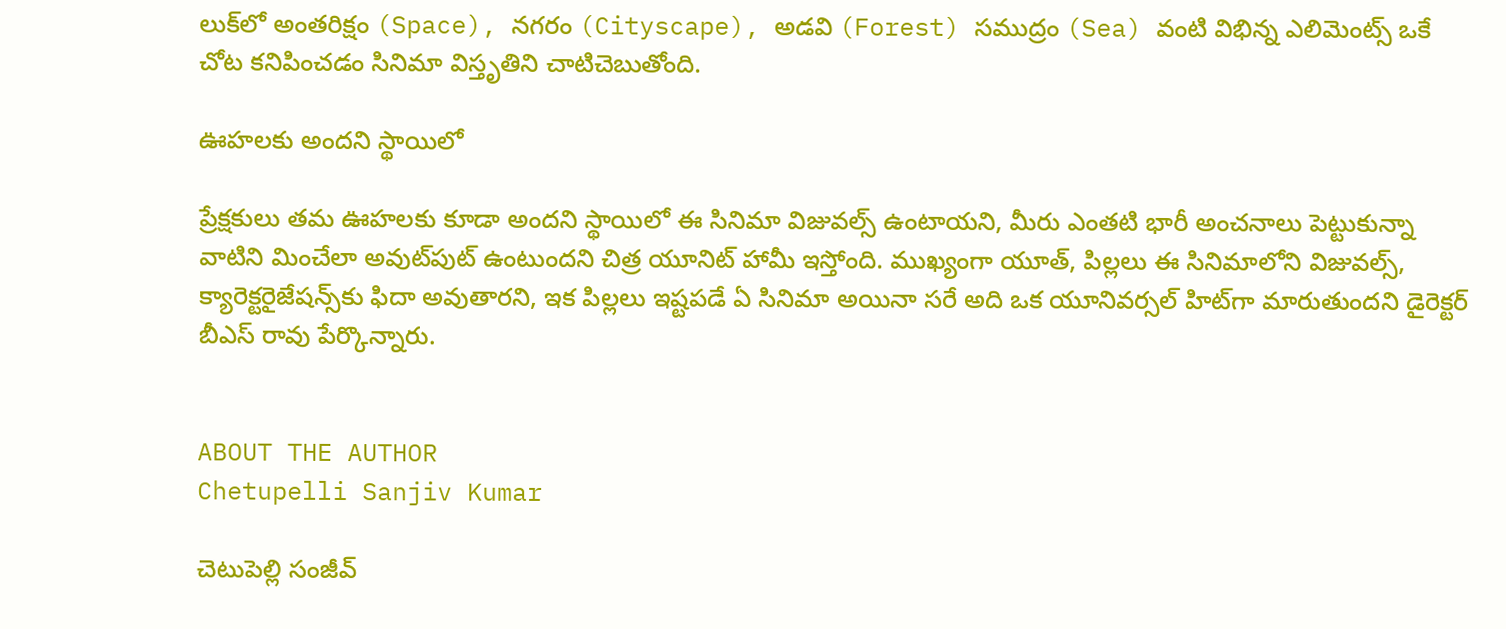లుక్‌లో అంతరిక్షం (Space), నగరం (Cityscape), అడవి (Forest) సముద్రం (Sea) వంటి విభిన్న ఎలిమెంట్స్ ఒకే చోట కనిపించడం సినిమా విస్తృతిని చాటిచెబుతోంది.

ఊహలకు అందని స్థాయిలో

ప్రేక్షకులు తమ ఊహలకు కూడా అందని స్థాయిలో ఈ సినిమా విజువల్స్ ఉంటాయని, మీరు ఎంతటి భారీ అంచనాలు పెట్టుకున్నా వాటిని మించేలా అవుట్‌పుట్ ఉంటుందని చిత్ర యూనిట్ హామీ ఇస్తోంది. ముఖ్యంగా యూత్, పిల్లలు ఈ సినిమాలోని విజువల్స్, క్యారెక్టరైజేషన్స్‌కు ఫిదా అవుతారని, ఇక పిల్లలు ఇష్టపడే ఏ సినిమా అయినా సరే అది ఒక యూనివర్సల్ హిట్‌గా మారుతుందని డైరెక్టర్ బీఎస్ రావు పేర్కొన్నారు.


ABOUT THE AUTHOR
Chetupelli Sanjiv Kumar

చెటుపెల్లి సంజీవ్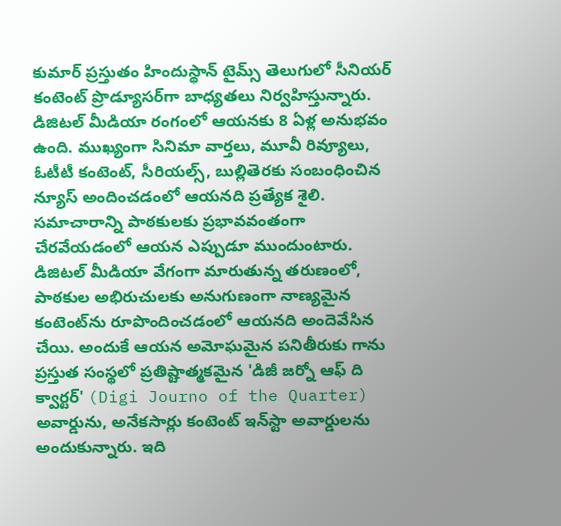కుమార్ ప్రస్తుతం హిందుస్థాన్ టైమ్స్ తెలుగులో సీనియర్ కంటెంట్ ప్రొడ్యూసర్‌గా బాధ్యతలు నిర్వహిస్తున్నారు. డిజిటల్ మీడియా రంగంలో ఆయనకు 8 ఏళ్ల అనుభవం ఉంది. ముఖ్యంగా సినిమా వార్తలు, మూవీ రివ్యూలు, ఓటీటీ కంటెంట్, సీరియల్స్, బుల్లితెరకు సంబంధించిన న్యూస్ అందించడంలో ఆయనది ప్రత్యేక శైలి. సమాచారాన్ని పాఠకులకు ప్రభావవంతంగా చేరవేయడంలో ఆయన ఎప్పుడూ ముందుంటారు. డిజిటల్ మీడియా వేగంగా మారుతున్న తరుణంలో, పాఠకుల అభిరుచులకు అనుగుణంగా నాణ్యమైన కంటెంట్‌ను రూపొందించడంలో ఆయనది అందెవేసిన చేయి. అందుకే ఆయన అమోఘమైన పనితీరుకు గాను ప్రస్తుత సంస్థలో ప్రతిష్టాత్మకమైన 'డిజీ జర్నో ఆఫ్ ది క్వార్టర్' (Digi Journo of the Quarter) అవార్డును, అనేకసార్లు కంటెంట్ ఇన్‌స్టా అవార్డులను అందుకున్నారు. ఇది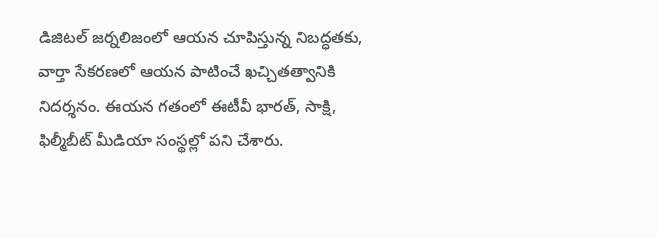డిజిటల్ జర్నలిజంలో ఆయన చూపిస్తున్న నిబద్ధతకు, వార్తా సేకరణలో ఆయన పాటించే ఖచ్చితత్వానికి నిదర్శనం. ఈయన గతంలో ఈటీవీ భారత్, సాక్షి, ఫిల్మీబీట్ మీడియా సంస్థల్లో పని చేశారు.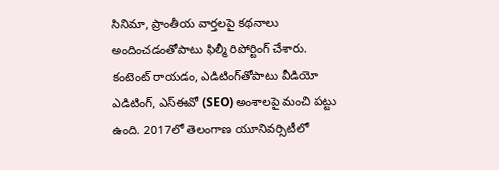సినిమా, ప్రాంతీయ వార్తలపై కథనాలు అందించడంతోపాటు ఫిల్మీ రిపోర్టింగ్ చేశారు. కంటెంట్ రాయడం, ఎడిటింగ్‌తోపాటు వీడియో ఎడిటింగ్, ఎస్‌ఈవో (SEO) అంశాలపై మంచి పట్టు ఉంది. 2017లో తెలంగాణ యూనివర్సిటీలో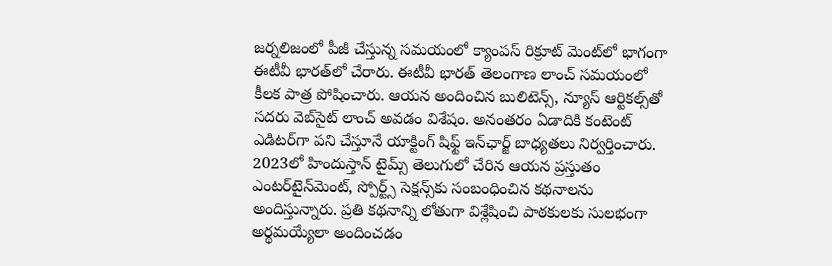జర్నలిజంలో పీజీ చేస్తున్న సమయంలో క్యాంపస్ రిక్రూట్ మెంట్‌లో భాగంగా ఈటీవీ భారత్‌లో చేరారు. ఈటీవీ భారత్ తెలంగాణ లాంచ్ సమయంలో కీలక పాత్ర పోషించారు. ఆయన అందించిన బులిటెన్స్, న్యూస్ ఆర్టికల్స్‌తో సదరు వెబ్‌సైట్ లాంచ్ అవడం విశేషం. అనంతరం ఏడాదికి కంటెంట్ ఎడిటర్‌గా పని చేస్తూనే యాక్టింగ్ షిఫ్ట్ ఇన్‌ఛార్జ్ బాధ్యతలు నిర్వర్తించారు. 2023లో హిందుస్తాన్ టైమ్స్ తెలుగులో చేరిన ఆయన ప్రస్తుతం ఎంటర్‌టైన్‌మెంట్, స్పోర్ట్స్ సెక్షన్స్‌కు సంబంధించిన కథనాలను అందిస్తున్నారు. ప్రతి కథనాన్ని లోతుగా విశ్లేషించి పాఠకులకు సులభంగా అర్థమయ్యేలా అందించడం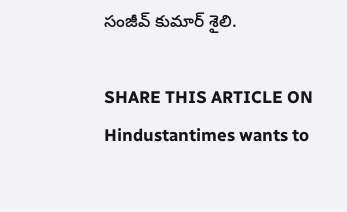సంజీవ్ కుమార్ శైలి.

SHARE THIS ARTICLE ON
Hindustantimes wants to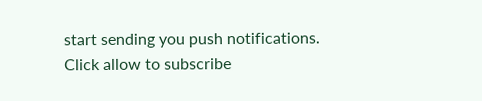start sending you push notifications. Click allow to subscribe